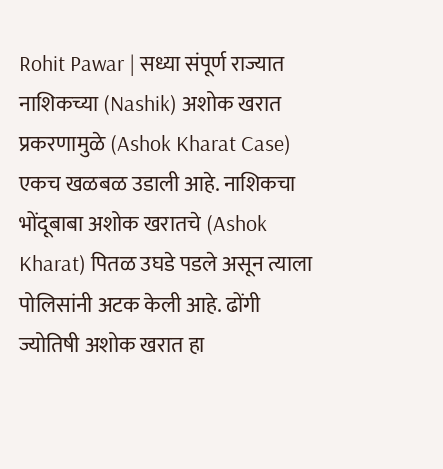Rohit Pawar | सध्या संपूर्ण राज्यात नाशिकच्या (Nashik) अशोक खरात प्रकरणामुळे (Ashok Kharat Case) एकच खळबळ उडाली आहे. नाशिकचा भोंदूबाबा अशोक खरातचे (Ashok Kharat) पितळ उघडे पडले असून त्याला पोलिसांनी अटक केली आहे. ढोंगी ज्योतिषी अशोक खरात हा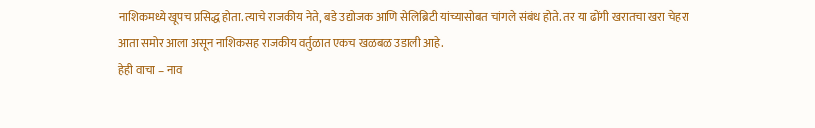नाशिकमध्ये खूपच प्रसिद्ध होता. त्याचे राजकीय नेते, बडे उद्योजक आणि सेलिब्रिटी यांच्यासोबत चांगले संबंध होते. तर या ढोंगी खरातचा खरा चेहरा आता समोर आला असून नाशिकसह राजकीय वर्तुळात एकच खळबळ उडाली आहे.
हेही वाचा – नाव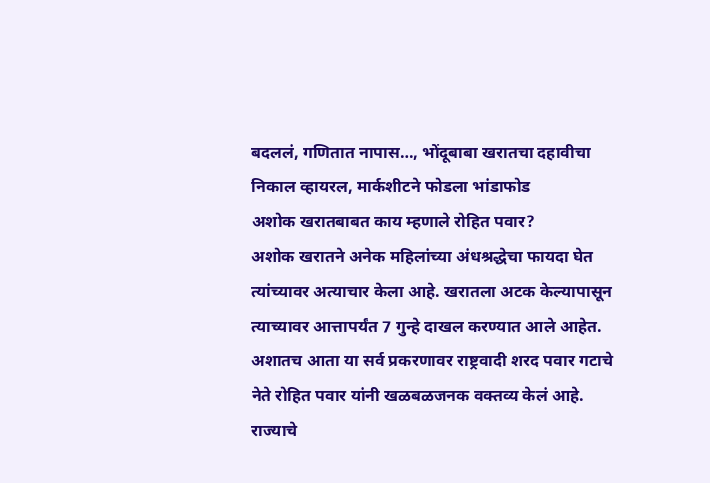बदललं, गणितात नापास…, भोंदूबाबा खरातचा दहावीचा निकाल व्हायरल, मार्कशीटने फोडला भांडाफोड
अशोक खरातबाबत काय म्हणाले रोहित पवार?
अशोक खरातने अनेक महिलांच्या अंधश्रद्धेचा फायदा घेत त्यांच्यावर अत्याचार केला आहे. खरातला अटक केल्यापासून त्याच्यावर आत्तापर्यंत 7 गुन्हे दाखल करण्यात आले आहेत. अशातच आता या सर्व प्रकरणावर राष्ट्रवादी शरद पवार गटाचे नेते रोहित पवार यांनी खळबळजनक वक्तव्य केलं आहे. राज्याचे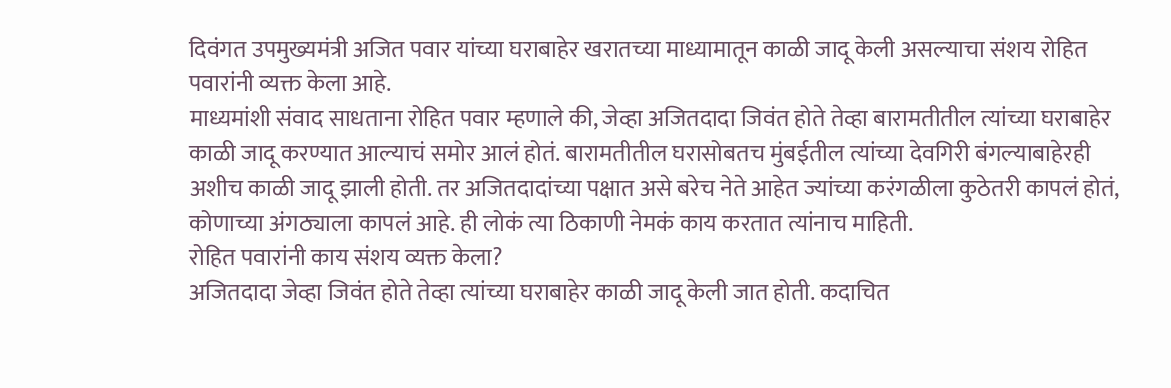दिवंगत उपमुख्यमंत्री अजित पवार यांच्या घराबाहेर खरातच्या माध्यामातून काळी जादू केली असल्याचा संशय रोहित पवारांनी व्यक्त केला आहे.
माध्यमांशी संवाद साधताना रोहित पवार म्हणाले की, जेव्हा अजितदादा जिवंत होते तेव्हा बारामतीतील त्यांच्या घराबाहेर काळी जादू करण्यात आल्याचं समोर आलं होतं. बारामतीतील घरासोबतच मुंबईतील त्यांच्या देवगिरी बंगल्याबाहेरही अशीच काळी जादू झाली होती. तर अजितदादांच्या पक्षात असे बरेच नेते आहेत ज्यांच्या करंगळीला कुठेतरी कापलं होतं, कोणाच्या अंगठ्याला कापलं आहे. ही लोकं त्या ठिकाणी नेमकं काय करतात त्यांनाच माहिती.
रोहित पवारांनी काय संशय व्यक्त केला?
अजितदादा जेव्हा जिवंत होते तेव्हा त्यांच्या घराबाहेर काळी जादू केली जात होती. कदाचित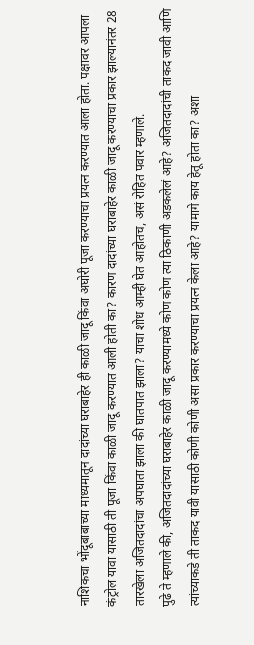नाशिकचा भोंदूबाबाच्या माध्यमातून दादांच्या घराबाहेर ही काळी जादू किंवा अघोरी पूजा करण्याचा प्रयत्न करण्यात आला होता. पक्षावर आपला कंट्रोल यावा यासाठी ती पूजा किंवा काळी जादू करण्यात आली होती का? कारण दादांच्या घराबाहेर काळी जादू करण्याचा प्रकार झाल्यानंतर 28 तारखेला अजितदादांचा अपघाता झाला की घातपात झाला? याचा शोध आम्ही घेत आहोतच, असं रोहित पवार म्हणाले.
पुढे ते म्हणाले की, अजितदादांच्या घराबाहेर काळी जादू करण्यामध्ये कोण कोण त्या ठिकाणी अडकलेलं आहे? अजितदादांची ताकद जावी आणि त्यांच्याकडे ती ताकद यावी यासाठी कोणी कोणी असा प्रकार करण्याचा प्रयत्न केला आहे? यामागे काय हेतू होता का? अशा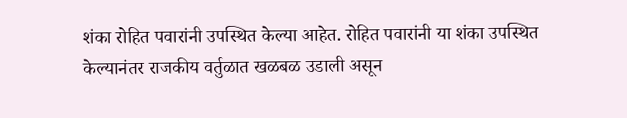शंका रोहित पवारांनी उपस्थित केल्या आहेत. रोहित पवारांनी या शंका उपस्थित केल्यानंतर राजकीय वर्तुळात खळबळ उडाली असून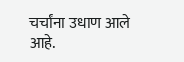चर्चांना उधाण आले आहे.